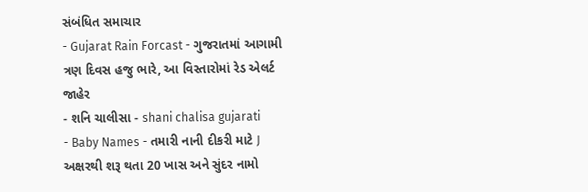સંબંધિત સમાચાર
- Gujarat Rain Forcast - ગુજરાતમાં આગામી ત્રણ દિવસ હજુ ભારે, આ વિસ્તારોમાં રેડ એલર્ટ જાહેર
- શનિ ચાલીસા - shani chalisa gujarati
- Baby Names - તમારી નાની દીકરી માટે J અક્ષરથી શરૂ થતા 20 ખાસ અને સુંદર નામો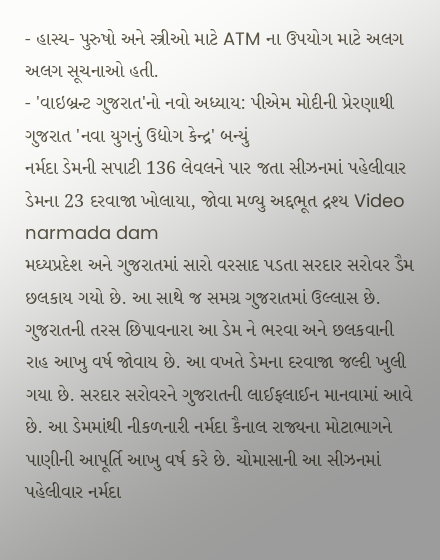- હાસ્ય- પુરુષો અને સ્ત્રીઓ માટે ATM ના ઉપયોગ માટે અલગ અલગ સૂચનાઓ હતી.
- 'વાઇબ્રન્ટ ગુજરાત'નો નવો અધ્યાય: પીએમ મોદીની પ્રેરણાથી ગુજરાત 'નવા યુગનું ઉદ્યોગ કેન્દ્ર' બન્યું
નર્મદા ડેમની સપાટી 136 લેવલને પાર જતા સીઝનમાં પહેલીવાર ડેમના 23 દરવાજા ખોલાયા, જોવા મળ્યુ અદ્દભૂત દ્રશ્ય Video
narmada dam
મઘ્યપ્રદેશ અને ગુજરાતમાં સારો વરસાદ પડતા સરદાર સરોવર ડૈમ છલકાય ગયો છે. આ સાથે જ સમગ્ર ગુજરાતમાં ઉલ્લાસ છે. ગુજરાતની તરસ છિપાવનારા આ ડેમ ને ભરવા અને છલકવાની રાહ આખુ વર્ષ જોવાય છે. આ વખતે ડેમના દરવાજા જલ્દી ખુલી ગયા છે. સરદાર સરોવરને ગુજરાતની લાઈફલાઈન માનવામાં આવે છે. આ ડેમમાંથી નીકળનારી નર્મદા કૈનાલ રાજ્યના મોટાભાગને પાણીની આપૂર્તિ આખુ વર્ષ કરે છે. ચોમાસાની આ સીઝનમાં પહેલીવાર નર્મદા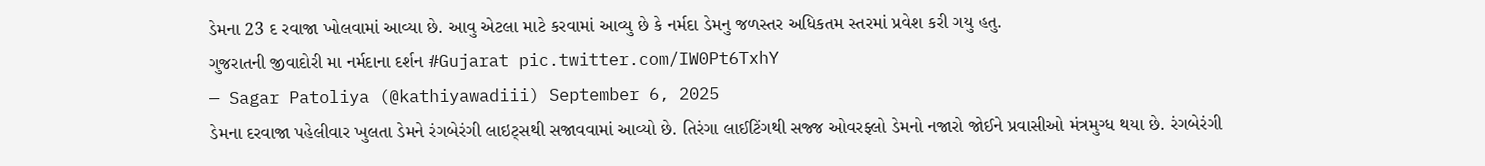ડેમના 23 દ રવાજા ખોલવામાં આવ્યા છે. આવુ એટલા માટે કરવામાં આવ્યુ છે કે નર્મદા ડેમનુ જળસ્તર અધિકતમ સ્તરમાં પ્રવેશ કરી ગયુ હતુ.
ગુજરાતની જીવાદોરી મા નર્મદાના દર્શન #Gujarat pic.twitter.com/IW0Pt6TxhY
— Sagar Patoliya (@kathiyawadiii) September 6, 2025
ડેમના દરવાજા પહેલીવાર ખુલતા ડેમને રંગબેરંગી લાઇટ્સથી સજાવવામાં આવ્યો છે. તિરંગા લાઈટિંગથી સજ્જ ઓવરફ્લો ડેમનો નજારો જોઈને પ્રવાસીઓ મંત્રમુગ્ધ થયા છે. રંગબેરંગી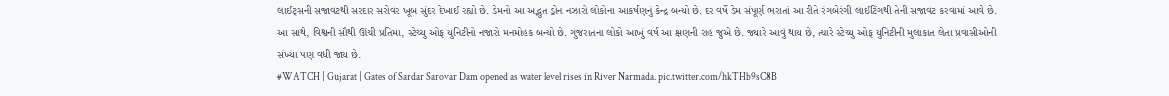લાઈટ્સની સજાવટથી સરદાર સરોવર ખૂબ સુંદર દેખાઈ રહ્યો છે. ડેમનો આ અદ્ભુત ડ્રોન નઝારો લોકોના આકર્ષણનું કેન્દ્ર બન્યો છે. દર વર્ષે ડેમ સંપૂર્ણ ભરાતાં આ રીતે રંગબેરંગી લાઈટિંગથી તેની સજાવટ કરવામાં આવે છે. આ સાથે, વિશ્વની સૌથી ઊંચી પ્રતિમા, સ્ટેચ્યુ ઓફ યુનિટીનો નજારો મનમોહક બન્યો છે. ગુજરાતના લોકો આખું વર્ષ આ ક્ષણની રાહ જુએ છે. જ્યારે આવું થાય છે, ત્યારે સ્ટેચ્યુ ઓફ યુનિટીની મુલાકાત લેતા પ્રવાસીઓની સંખ્યા પણ વધી જાય છે.
#WATCH | Gujarat | Gates of Sardar Sarovar Dam opened as water level rises in River Narmada. pic.twitter.com/hkTHb9sC8B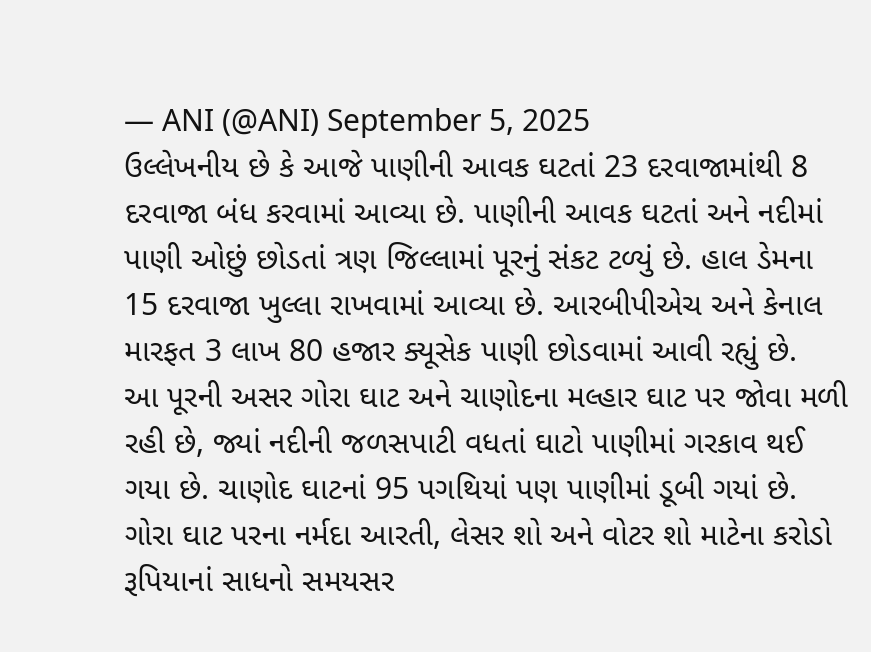— ANI (@ANI) September 5, 2025
ઉલ્લેખનીય છે કે આજે પાણીની આવક ઘટતાં 23 દરવાજામાંથી 8 દરવાજા બંધ કરવામાં આવ્યા છે. પાણીની આવક ઘટતાં અને નદીમાં પાણી ઓછું છોડતાં ત્રણ જિલ્લામાં પૂરનું સંકટ ટળ્યું છે. હાલ ડેમના 15 દરવાજા ખુલ્લા રાખવામાં આવ્યા છે. આરબીપીએચ અને કેનાલ મારફત 3 લાખ 80 હજાર ક્યૂસેક પાણી છોડવામાં આવી રહ્યું છે.
આ પૂરની અસર ગોરા ઘાટ અને ચાણોદના મલ્હાર ઘાટ પર જોવા મળી રહી છે, જ્યાં નદીની જળસપાટી વધતાં ઘાટો પાણીમાં ગરકાવ થઈ ગયા છે. ચાણોદ ઘાટનાં 95 પગથિયાં પણ પાણીમાં ડૂબી ગયાં છે. ગોરા ઘાટ પરના નર્મદા આરતી, લેસર શો અને વોટર શો માટેના કરોડો રૂપિયાનાં સાધનો સમયસર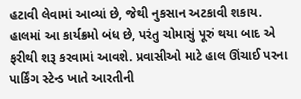હટાવી લેવામાં આવ્યાં છે, જેથી નુકસાન અટકાવી શકાય. હાલમાં આ કાર્યક્રમો બંધ છે, પરંતુ ચોમાસું પૂરું થયા બાદ એ ફરીથી શરૂ કરવામાં આવશે. પ્રવાસીઓ માટે હાલ ઊંચાઈ પરના પાર્કિંગ સ્ટેન્ડ ખાતે આરતીની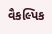વૈકલ્પિક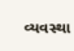વ્યવસ્થા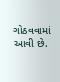ગોઠવવામાં આવી છે.